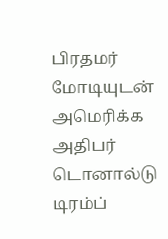பிரதமர் மோடியுடன் அமெரிக்க அதிபர் டொனால்டு டிரம்ப்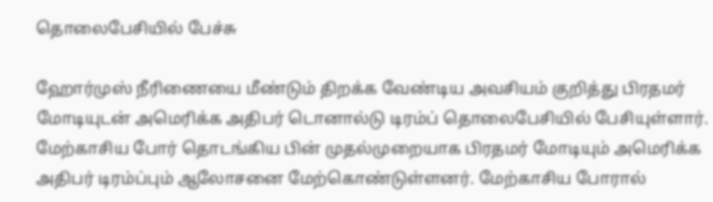தொலைபேசியில் பேச்சு

ஹோர்முஸ் நீரிணையை மீண்டும் திறக்க வேண்டிய அவசியம் குறித்து பிரதமர் மோடியுடன் அமெரிக்க அதிபர் டொனால்டு டிரம்ப் தொலைபேசியில் பேசியுள்ளார். மேற்காசிய போர் தொடங்கிய பின் முதல்முறையாக பிரதமர் மோடியும் அமெரிக்க அதிபர் டிரம்ப்பும் ஆலோசனை மேற்கொண்டுள்ளனர். மேற்காசிய போரால்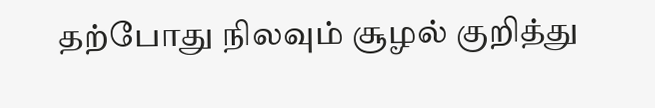தற்போது நிலவும் சூழல் குறித்து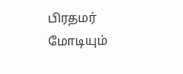பிரதமர் மோடியும்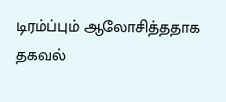டிரம்ப்பும் ஆலோசித்ததாக தகவல்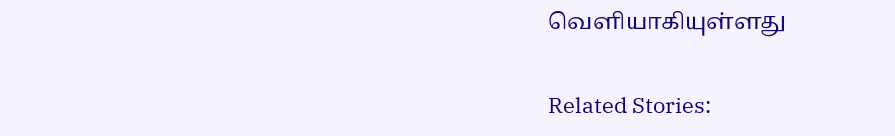வெளியாகியுள்ளது

Related Stories: